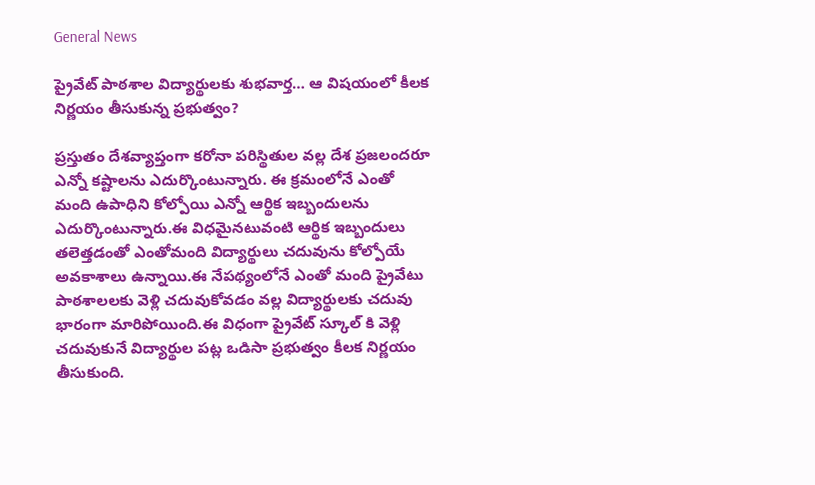General News

ప్రైవేట్ పాఠశాల విద్యార్థులకు శుభవార్త… ఆ విషయంలో కీలక నిర్ణయం తీసుకున్న ప్రభుత్వం?

ప్రస్తుతం దేశవ్యాప్తంగా కరోనా పరిస్థితుల వల్ల దేశ ప్రజలందరూ ఎన్నో కష్టాలను ఎదుర్కొంటున్నారు. ఈ క్రమంలోనే ఎంతో మంది ఉపాధిని కోల్పోయి ఎన్నో ఆర్థిక ఇబ్బందులను ఎదుర్కొంటున్నారు.ఈ విధమైనటువంటి ఆర్థిక ఇబ్బందులు తలెత్తడంతో ఎంతోమంది విద్యార్థులు చదువును కోల్పోయే అవకాశాలు ఉన్నాయి.ఈ నేపథ్యంలోనే ఎంతో మంది ప్రైవేటు పాఠశాలలకు వెళ్లి చదువుకోవడం వల్ల విద్యార్థులకు చదువు భారంగా మారిపోయింది.ఈ విధంగా ప్రైవేట్ స్కూల్ కి వెళ్లి చదువుకునే విద్యార్థుల పట్ల ఒడిసా ప్రభుత్వం కీలక నిర్ణయం తీసుకుంది.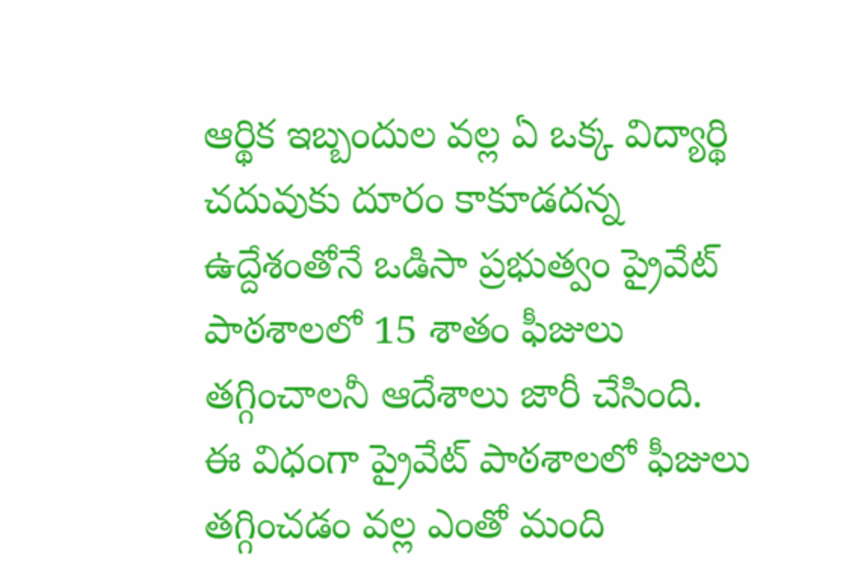ఆర్థిక ఇబ్బందుల వల్ల ఏ ఒక్క విద్యార్థి చదువుకు దూరం కాకూడదన్న ఉద్దేశంతోనే ఒడిసా ప్రభుత్వం ప్రైవేట్ పాఠశాలలో 15 శాతం ఫీజులు తగ్గించాలనీ ఆదేశాలు జారీ చేసింది. ఈ విధంగా ప్రైవేట్ పాఠశాలలో ఫీజులు తగ్గించడం వల్ల ఎంతో మంది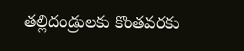తల్లిదండ్రులకు కొంతవరకు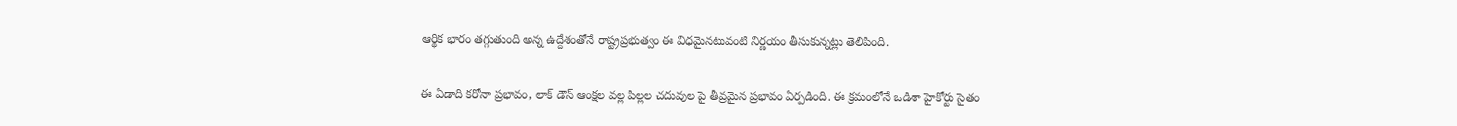ఆర్థిక భారం తగ్గుతుంది అన్న ఉద్దేశంతోనే రాష్ట్రప్రభుత్వం ఈ విధమైనటువంటి నిర్ణయం తీసుకున్నట్లు తెలిపింది.

ఈ ఏడాది కరోనా ప్రభావం, లాక్ డౌన్ ఆంక్షల వల్ల పిల్లల చదువుల పై తీవ్రమైన ప్రభావం ఏర్పడింది. ఈ క్రమంలోనే ఒడిశా హైకోర్టు సైతం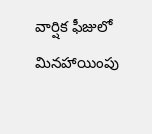వార్షిక ఫీజులో మినహాయింపు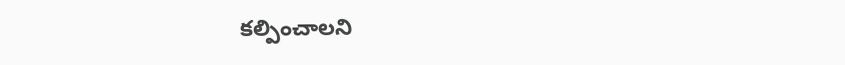కల్పించాలని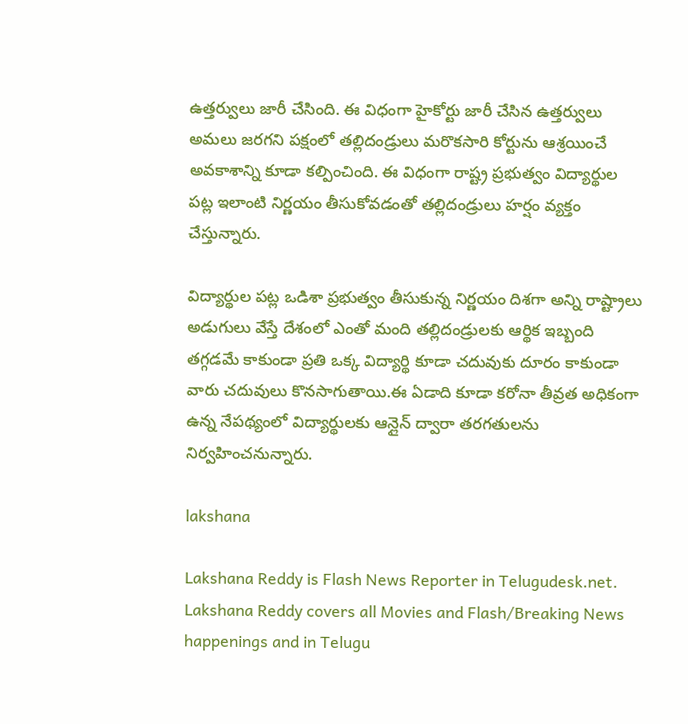ఉత్తర్వులు జారీ చేసింది. ఈ విధంగా హైకోర్టు జారీ చేసిన ఉత్తర్వులు అమలు జరగని పక్షంలో తల్లిదండ్రులు మరొకసారి కోర్టును ఆశ్రయించే అవకాశాన్ని కూడా కల్పించింది. ఈ విధంగా రాష్ట్ర ప్రభుత్వం విద్యార్థుల పట్ల ఇలాంటి నిర్ణయం తీసుకోవడంతో తల్లిదండ్రులు హర్షం వ్యక్తం చేస్తున్నారు.

విద్యార్థుల పట్ల ఒడిశా ప్రభుత్వం తీసుకున్న నిర్ణయం దిశగా అన్ని రాష్ట్రాలు అడుగులు వేస్తే దేశంలో ఎంతో మంది తల్లిదండ్రులకు ఆర్థిక ఇబ్బంది తగ్గడమే కాకుండా ప్రతి ఒక్క విద్యార్థి కూడా చదువుకు దూరం కాకుండా వారు చదువులు కొనసాగుతాయి.ఈ ఏడాది కూడా కరోనా తీవ్రత అధికంగా ఉన్న నేపథ్యంలో విద్యార్థులకు ఆన్లైన్ ద్వారా తరగతులను నిర్వహించనున్నారు.

lakshana

Lakshana Reddy is Flash News Reporter in Telugudesk.net. Lakshana Reddy covers all Movies and Flash/Breaking News happenings and in Telugu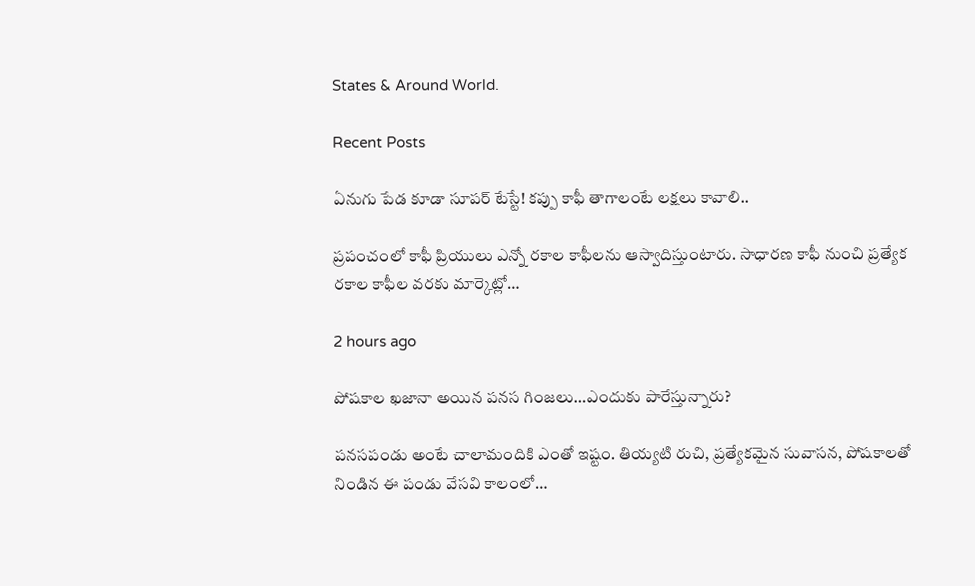States & Around World.

Recent Posts

ఏనుగు పేడ కూడా సూపర్ టేస్టే! కప్పు కాఫీ తాగాలంటే లక్షలు కావాలి..

ప్రపంచంలో కాఫీ ప్రియులు ఎన్నో రకాల కాఫీలను ఆస్వాదిస్తుంటారు. సాధారణ కాఫీ నుంచి ప్రత్యేక రకాల కాఫీల వరకు మార్కెట్లో…

2 hours ago

పోషకాల ఖజానా అయిన పనస గింజలు…ఎందుకు పారేస్తున్నారు?

పనసపండు అంటే చాలామందికి ఎంతో ఇష్టం. తియ్యటి రుచి, ప్రత్యేకమైన సువాసన, పోషకాలతో నిండిన ఈ పండు వేసవి కాలంలో…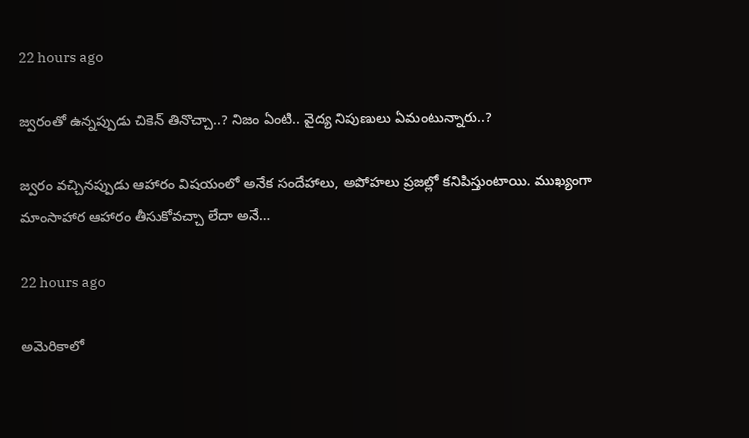22 hours ago

జ్వరంతో ఉన్నప్పుడు చికెన్ తినొచ్చా..? నిజం ఏంటి.. వైద్య నిపుణులు ఏమంటున్నారు..?

జ్వరం వచ్చినప్పుడు ఆహారం విషయంలో అనేక సందేహాలు, అపోహలు ప్రజల్లో కనిపిస్తుంటాయి. ముఖ్యంగా మాంసాహార ఆహారం తీసుకోవచ్చా లేదా అనే…

22 hours ago

అమెరికాలో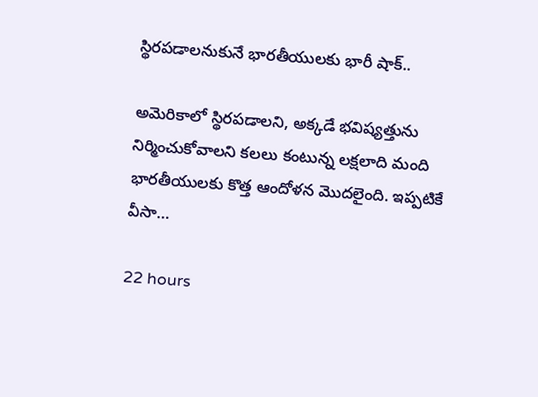స్థిరపడాలనుకునే భారతీయులకు భారీ షాక్..

అమెరికాలో స్థిరపడాలని, అక్కడే భవిష్యత్తును నిర్మించుకోవాలని కలలు కంటున్న లక్షలాది మంది భారతీయులకు కొత్త ఆందోళన మొదలైంది. ఇప్పటికే వీసా…

22 hours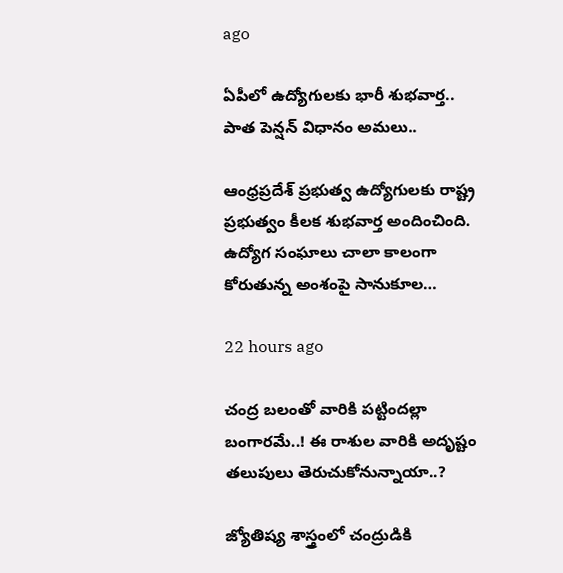ago

ఏపీలో ఉద్యోగులకు భారీ శుభవార్త.. పాత పెన్షన్ విధానం అమలు..

ఆంధ్రప్రదేశ్ ప్రభుత్వ ఉద్యోగులకు రాష్ట్ర ప్రభుత్వం కీలక శుభవార్త అందించింది. ఉద్యోగ సంఘాలు చాలా కాలంగా కోరుతున్న అంశంపై సానుకూల…

22 hours ago

చంద్ర బలంతో వారికి పట్టిందల్లా బంగారమే..! ఈ రాశుల వారికి అదృష్టం తలుపులు తెరుచుకోనున్నాయా..?

జ్యోతిష్య శాస్త్రంలో చంద్రుడికి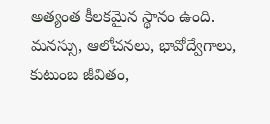అత్యంత కీలకమైన స్థానం ఉంది. మనస్సు, ఆలోచనలు, భావోద్వేగాలు, కుటుంబ జీవితం,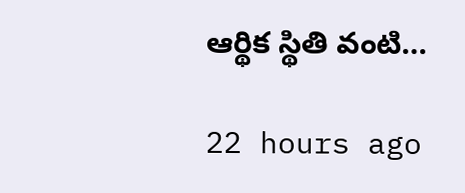ఆర్థిక స్థితి వంటి…

22 hours ago